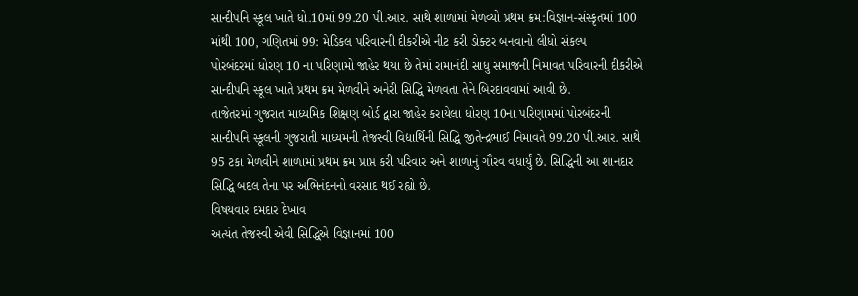સાન્દીપનિ સ્કૂલ ખાતે ધો.10માં 99.20 પી.આર. સાથે શાળામાં મેળવ્યો પ્રથમ ક્રમ:વિજ્ઞાન-સંસ્કૃતમાં 100 માંથી 100, ગણિતમાં 99: મેડિકલ પરિવારની દીકરીએ નીટ કરી ડોક્ટર બનવાનો લીધો સંકલ્પ
પોરબંદરમાં ધોરણ 10 ના પરિણામો જાહેર થયા છે તેમાં રામાનંદી સાધુ સમાજની નિમાવત પરિવારની દીકરીએ સાન્દીપનિ સ્કૂલ ખાતે પ્રથમ ક્રમ મેળવીને અનેરી સિદ્ધિ મેળવતા તેને બિરદાવવામાં આવી છે.
તાજેતરમાં ગુજરાત માધ્યમિક શિક્ષણ બોર્ડ દ્વારા જાહેર કરાયેલા ધોરણ 10ના પરિણામમાં પોરબંદરની સાન્દીપનિ સ્કૂલની ગુજરાતી માધ્યમની તેજસ્વી વિદ્યાર્થિની સિદ્ધિ જીતેન્દ્રભાઈ નિમાવતે 99.20 પી.આર. સાથે 95 ટકા મેળવીને શાળામાં પ્રથમ ક્રમ પ્રાપ્ત કરી પરિવાર અને શાળાનું ગૌરવ વધાર્યું છે. સિદ્ધિની આ શાનદાર સિદ્ધિ બદલ તેના પર અભિનંદનનો વરસાદ થઈ રહ્યો છે.
વિષયવાર દમદાર દેખાવ
અત્યંત તેજસ્વી એવી સિદ્ધિએ વિજ્ઞાનમાં 100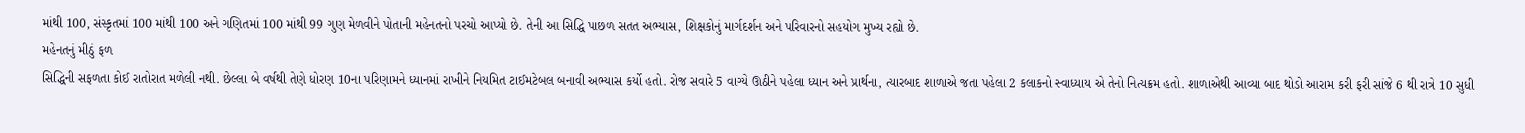માંથી 100, સંસ્કૃતમાં 100 માંથી 100 અને ગણિતમાં 100 માંથી 99 ગુણ મેળવીને પોતાની મહેનતનો પરચો આપ્યો છે. તેની આ સિદ્ધિ પાછળ સતત અભ્યાસ, શિક્ષકોનું માર્ગદર્શન અને પરિવારનો સહયોગ મુખ્ય રહ્યો છે.
મહેનતનું મીઠું ફળ
સિદ્ધિની સફળતા કોઈ રાતોરાત મળેલી નથી. છેલ્લા બે વર્ષથી તેણે ધોરણ 10ના પરિણામને ધ્યાનમાં રાખીને નિયમિત ટાઈમટેબલ બનાવી અભ્યાસ કર્યો હતો. રોજ સવારે 5 વાગ્યે ઊઠીને પહેલા ધ્યાન અને પ્રાર્થના, ત્યારબાદ શાળાએ જતા પહેલા 2 કલાકનો સ્વાધ્યાય એ તેનો નિત્યક્રમ હતો. શાળાએથી આવ્યા બાદ થોડો આરામ કરી ફરી સાંજે 6 થી રાત્રે 10 સુધી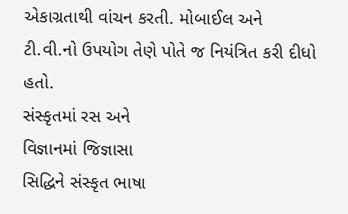એકાગ્રતાથી વાંચન કરતી. મોબાઈલ અને ટી.વી.નો ઉપયોગ તેણે પોતે જ નિયંત્રિત કરી દીધો હતો.
સંસ્કૃતમાં રસ અને
વિજ્ઞાનમાં જિજ્ઞાસા
સિદ્ધિને સંસ્કૃત ભાષા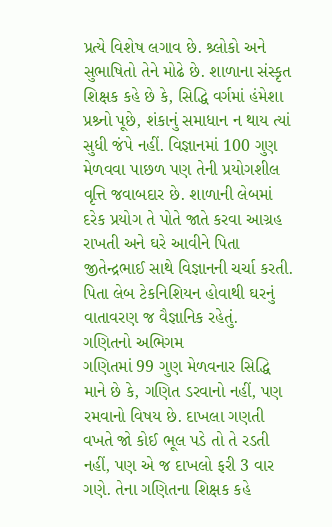પ્રત્યે વિશેષ લગાવ છે. શ્ર્લોકો અને સુભાષિતો તેને મોઢે છે. શાળાના સંસ્કૃત શિક્ષક કહે છે કે, સિદ્ધિ વર્ગમાં હંમેશા પ્રશ્ર્નો પૂછે, શંકાનું સમાધાન ન થાય ત્યાં સુધી જંપે નહીં. વિજ્ઞાનમાં 100 ગુણ મેળવવા પાછળ પણ તેની પ્રયોગશીલ વૃત્તિ જવાબદાર છે. શાળાની લેબમાં દરેક પ્રયોગ તે પોતે જાતે કરવા આગ્રહ રાખતી અને ઘરે આવીને પિતા જીતેન્દ્રભાઈ સાથે વિજ્ઞાનની ચર્ચા કરતી. પિતા લેબ ટેકનિશિયન હોવાથી ઘરનું વાતાવરણ જ વૈજ્ઞાનિક રહેતું.
ગણિતનો અભિગમ
ગણિતમાં 99 ગુણ મેળવનાર સિદ્ધિ માને છે કે, ગણિત ડરવાનો નહીં, પણ રમવાનો વિષય છે. દાખલા ગણતી વખતે જો કોઈ ભૂલ પડે તો તે રડતી નહીં, પણ એ જ દાખલો ફરી 3 વાર ગણે. તેના ગણિતના શિક્ષક કહે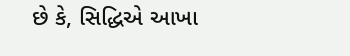છે કે, સિદ્ધિએ આખા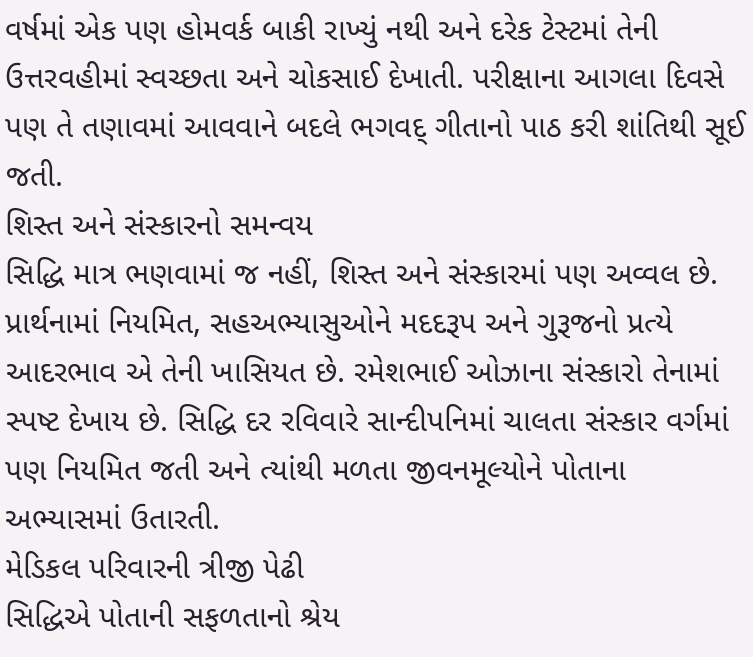વર્ષમાં એક પણ હોમવર્ક બાકી રાખ્યું નથી અને દરેક ટેસ્ટમાં તેની ઉત્તરવહીમાં સ્વચ્છતા અને ચોકસાઈ દેખાતી. પરીક્ષાના આગલા દિવસે પણ તે તણાવમાં આવવાને બદલે ભગવદ્ ગીતાનો પાઠ કરી શાંતિથી સૂઈ જતી.
શિસ્ત અને સંસ્કારનો સમન્વય
સિદ્ધિ માત્ર ભણવામાં જ નહીં, શિસ્ત અને સંસ્કારમાં પણ અવ્વલ છે. પ્રાર્થનામાં નિયમિત, સહઅભ્યાસુઓને મદદરૂપ અને ગુરૂજનો પ્રત્યે આદરભાવ એ તેની ખાસિયત છે. રમેશભાઈ ઓઝાના સંસ્કારો તેનામાં સ્પષ્ટ દેખાય છે. સિદ્ધિ દર રવિવારે સાન્દીપનિમાં ચાલતા સંસ્કાર વર્ગમાં પણ નિયમિત જતી અને ત્યાંથી મળતા જીવનમૂલ્યોને પોતાના અભ્યાસમાં ઉતારતી.
મેડિકલ પરિવારની ત્રીજી પેઢી
સિદ્ધિએ પોતાની સફળતાનો શ્રેય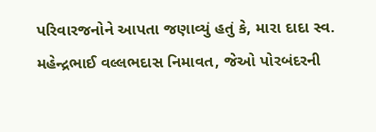પરિવારજનોને આપતા જણાવ્યું હતું કે, મારા દાદા સ્વ. મહેન્દ્રભાઈ વલ્લભદાસ નિમાવત, જેઓ પોરબંદરની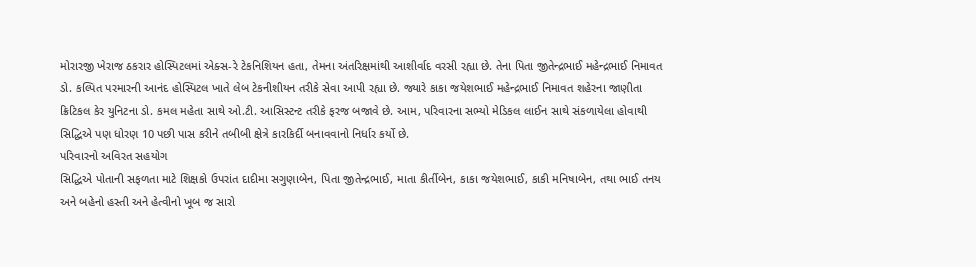મોરારજી ખેરાજ ઠકરાર હોસ્પિટલમાં એક્સ-રે ટેકનિશિયન હતા, તેમના અંતરિક્ષમાંથી આશીર્વાદ વરસી રહ્યા છે. તેના પિતા જીતેન્દ્રભાઈ મહેન્દ્રભાઈ નિમાવત ડો. કલ્પિત પરમારની આનંદ હોસ્પિટલ ખાતે લેબ ટેકનીશીયન તરીકે સેવા આપી રહ્યા છે. જ્યારે કાકા જયેશભાઈ મહેન્દ્રભાઈ નિમાવત શહેરના જાણીતા ક્રિટિકલ કેર યુનિટના ડો. કમલ મહેતા સાથે ઓ.ટી. આસિસ્ટન્ટ તરીકે ફરજ બજાવે છે. આમ, પરિવારના સભ્યો મેડિકલ લાઈન સાથે સંકળાયેલા હોવાથી સિદ્ધિએ પણ ધોરણ 10 પછી પાસ કરીને તબીબી ક્ષેત્રે કારકિર્દી બનાવવાનો નિર્ધાર કર્યો છે.
પરિવારનો અવિરત સહયોગ
સિદ્ધિએ પોતાની સફળતા માટે શિક્ષકો ઉપરાંત દાદીમા સગુણાબેન, પિતા જીતેન્દ્રભાઈ, માતા કીર્તીબેન, કાકા જયેશભાઈ, કાકી મનિષાબેન, તથા ભાઈ તનય અને બહેનો હસ્તી અને હેત્વીનો ખૂબ જ સારો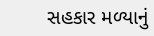સહકાર મળ્યાનું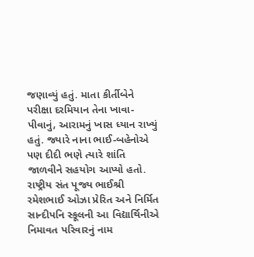જણાવ્યું હતું. માતા કીર્તીબેને પરીક્ષા દરમિયાન તેના ખાવા-પીવાનું, આરામનું ખાસ ધ્યાન રાખ્યું હતું. જ્યારે નાના ભાઈ-બહેનોએ પણ દીદી ભણે ત્યારે શાંતિ જાળવીને સહયોગ આપ્યો હતો.
રાષ્ટ્રીય સંત પૂજ્ય ભાઈશ્રી રમેશભાઈ ઓઝા પ્રેરિત અને નિર્મિત સાન્દીપનિ સ્કૂલની આ વિદ્યાર્થિનીએ નિમાવત પરિવારનું નામ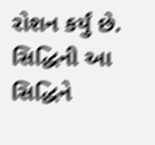રોશન કર્યું છે. સિદ્ધિની આ સિદ્ધિને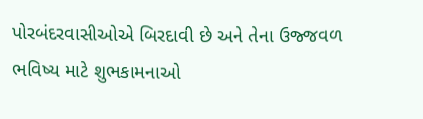પોરબંદરવાસીઓએ બિરદાવી છે અને તેના ઉજ્જવળ ભવિષ્ય માટે શુભકામનાઓ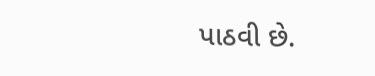પાઠવી છે.